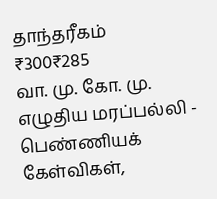தாந்தரீகம்
₹300₹285
வா. மு. கோ. மு. எழுதிய மரப்பல்லி - பெண்ணியக் கேள்விகள்,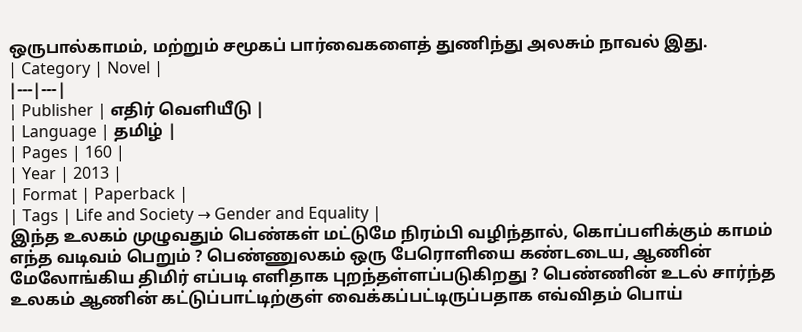ஒருபால்காமம், மற்றும் சமூகப் பார்வைகளைத் துணிந்து அலசும் நாவல் இது.
| Category | Novel |
|---|---|
| Publisher | எதிர் வெளியீடு |
| Language | தமிழ் |
| Pages | 160 |
| Year | 2013 |
| Format | Paperback |
| Tags | Life and Society → Gender and Equality |
இந்த உலகம் முழுவதும் பெண்கள் மட்டுமே நிரம்பி வழிந்தால், கொப்பளிக்கும் காமம் எந்த வடிவம் பெறும் ? பெண்ணுலகம் ஒரு பேரொளியை கண்டடைய, ஆணின் மேலோங்கிய திமிர் எப்படி எளிதாக புறந்தள்ளப்படுகிறது ? பெண்ணின் உடல் சார்ந்த உலகம் ஆணின் கட்டுப்பாட்டிற்குள் வைக்கப்பட்டிருப்பதாக எவ்விதம் பொய்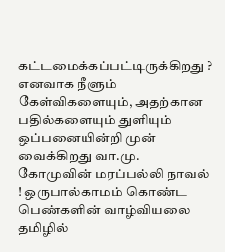கட்டமைக்கப்பட்டிருக்கிறது ? எனவாக நீளும் கேள்விகளையும், அதற்கான பதில்களையும் துளியும் ஒப்பனையின்றி முன் வைக்கிறது வா.மு. கோமுவின் மரப்பல்லி நாவல் ! ஒருபால்காமம் கொண்ட பெண்களின் வாழ்வியலை தமிழில்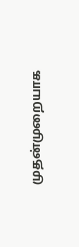முதன்முறையாக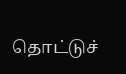தொட்டுச்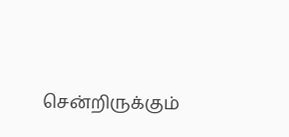சென்றிருக்கும்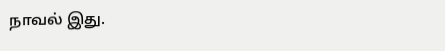நாவல் இது.